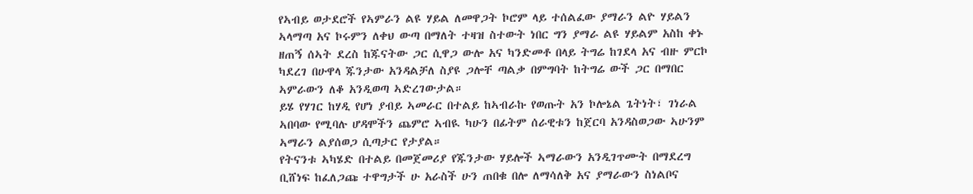የኣብይ ወታደሮች የኣምራን ልዩ ሃይል ለመዋጋት ኮሮም ላይ ተሰልፈው ያማራን ልዮ ሃይልን ኣላማጣ አና ኮሩምን ለቀህ ውጣ በማለት ተዛዝ ስተውት ነበር ግን ያማራ ልዩ ሃይልም አስከ ቀኑ ዘጠኝ ሰኣት ደረስ ከጁናትው ጋር ሲዋጋ ውሎ አና ካንድመቶ በላይ ትግሬ ከገደላ አና ብዙ ምርኮ ካደረገ በሁዋላ ጁንታው አንዳልቻለ ስያዩ ጋሎቸ ጣልቃ በምግባት ከትግሬ ውች ጋር በማበር ኣምራውን ለቆ አንዲወጣ ኣድረገውታል።
ይሄ የሃገር ከሃዲ የሆነ ያብይ ኣመራር በተልይ ከኣብራኩ የወጡት አን ኮሎኔል ጌትነት፣ ገነራል ኣበባው የሚባሉ ሆዳሞችን ጨምሮ ኣብዪ ካሁን በፊትም ሰራዊቱን ከጀርባ አንዳስወጋው ኣሁንም ኣማራን ልያሰወጋ ሲጣታር የታያል።
የትናንቱ ኣካሄድ በተልይ በመጀመሪያ የጁንታው ሃይሎች ኣማራውን አንዲገጥሙት በማደረግ ቢሸነፍ ከፈለጋጩ ተዋግታች ሁ አራስች ሁን ጠበቁ በሎ ለማሳለቅ አና ያማራውን ስነልቦና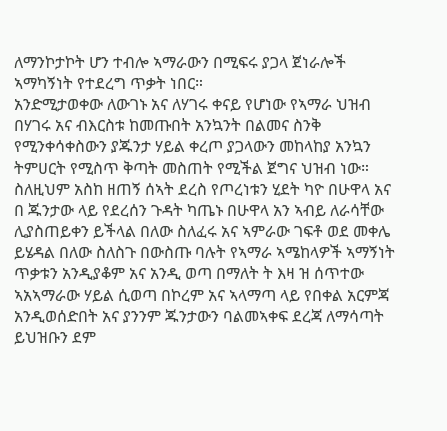ለማንኮታኮት ሆን ተብሎ ኣማራውን በሚፍሩ ያጋላ ጀነራሎች ኣማካኝነት የተደረግ ጥቃት ነበር።
አንድሚታወቀው ለውገኑ አና ለሃገሩ ቀናይ የሆነው የኣማራ ህዝብ በሃገሩ አና ብእርስቱ ከመጡበት አንኳንት በልመና ስንቅ የሚንቀሳቀስውን ያጁንታ ሃይል ቀረጦ ያጋላውን መከላከያ አንኳን ትምሀርት የሚስጥ ቅጣት መስጠት የሚችል ጀግና ህዝብ ነው። ስለዚህም አስከ ዘጠኝ ሰኣት ደረስ የጦረነቱን ሂደት ካዮ በሁዋላ አና በ ጁንታው ላይ የደረሰን ጉዳት ካጤኑ በሁዋላ አን ኣብይ ለራሳቸው ሊያስጠይቀን ይችላል በለው ስለፈሩ አና ኣምራው ገፍቶ ወደ መቀሌ ይሄዳል በለው ስለስጉ በውስጡ ባሉት የኣማራ ኣሜከላዎች ኣማኝነት ጥቃቱን አንዲያቆም አና አንዲ ወጣ በማለት ት እዛ ዝ ሰጥተው ኣአኣማራው ሃይል ሲወጣ በኮረም አና ኣላማጣ ላይ የበቀል አርምጃ አንዲወሰድበት አና ያንንም ጁንታውን ባልመኣቀፍ ደረጃ ለማሳጣት ይህዝቡን ደም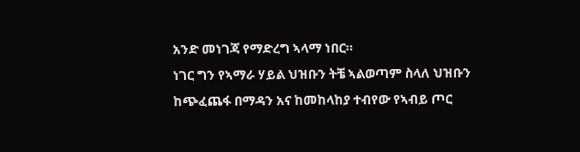አንድ መነገጃ የማድረግ ኣላማ ነበር።
ነገር ግን የኣማራ ሃይል ህዝቡን ትቼ ኣልወጣም ስላለ ህዝቡን ከጭፈጨፋ በማዳን አና ከመከላከያ ተብየው የኣብይ ጦር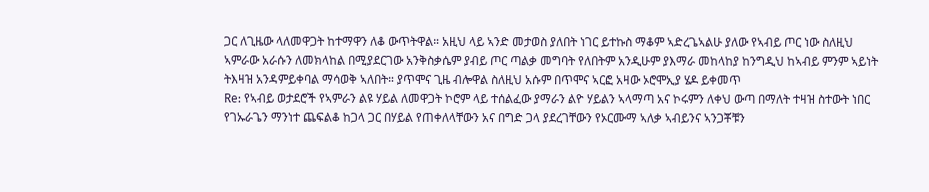ጋር ለጊዜው ላለመዋጋት ከተማዋን ለቆ ውጥትዋል። አዚህ ላይ ኣንድ መታወስ ያለበት ነገር ይተኩስ ማቆም ኣድረጌኣልሁ ያለው የኣብይ ጦር ነው ስለዚህ ኣምራው አራሱን ለመክላከል በሚያደርገው አንቅስቃሴም ያብይ ጦር ጣልቃ መግባት የለበትም አንዲሁም ያእማራ መከላከያ ከንግዲህ ከኣብይ ምንም ኣይነት ትእዛዝ አንዳምይቀባል ማሳወቅ ኣለበት። ያጥሞና ጊዜ ብሎዋል ስለዚህ አሱም በጥሞና ኣርፎ አዛው ኦሮሞኢያ ሄዶ ይቀመጥ
Re: የኣብይ ወታደሮች የኣምራን ልዩ ሃይል ለመዋጋት ኮሮም ላይ ተሰልፈው ያማራን ልዮ ሃይልን ኣላማጣ አና ኮሩምን ለቀህ ውጣ በማለት ተዛዝ ስተውት ነበር
የገኡራጌን ማንነተ ጨፍልቆ ከጋላ ጋር በሃይል የጠቀለላቸውን አና በግድ ጋላ ያደረገቸውን የኦርሙማ ኣለቃ ኣብይንና ኣንጋቾቹን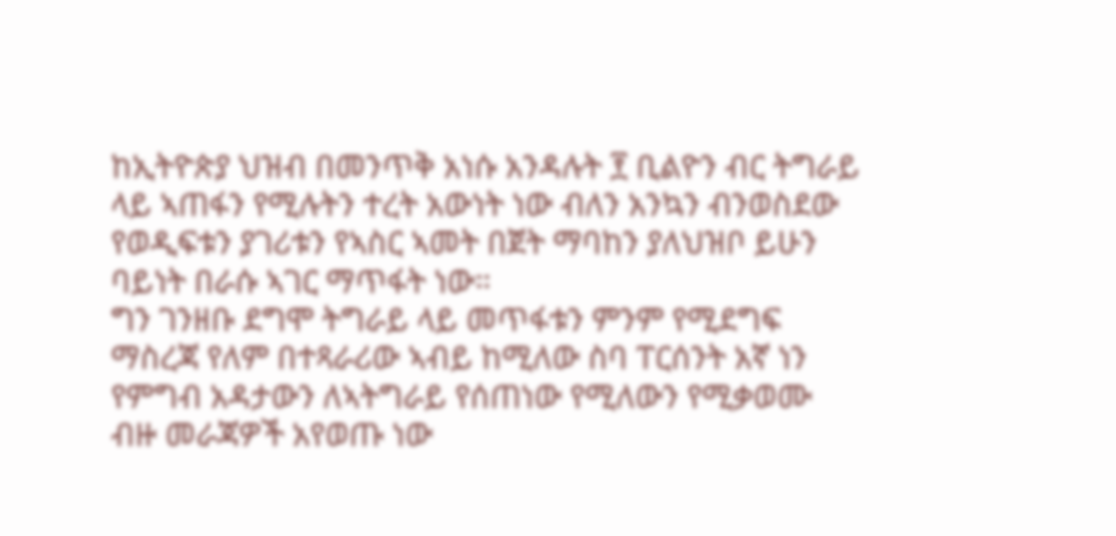ከኢትዮጵያ ህዝብ በመንጥቅ አነሱ አንዳሉት ፻ ቢልዮን ብር ትግራይ ላይ ኣጠፋን የሚሉትን ተረት አውነት ነው ብለን አንኳን ብንወስደው የወዲፍቱን ያገሪቱን የኣስር ኣመት በጀት ማባከን ያለህዝቦ ይሁን ባይነት በራሱ ኣገር ማጥፋት ነው።
ግን ገንዘቡ ደግሞ ትግራይ ላይ መጥፋቱን ምንም የሚደግፍ ማስረጃ የለም በተጻራሪው ኣብይ ከሚለው ስባ ፐርሰንት አኛ ነን የምግብ አዳታውን ለኣትግራይ የሰጠነው የሚለውን የሚቃወሙ ብዙ መራጃዎች አየወጡ ነው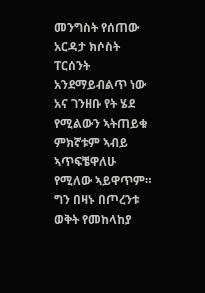መንግስት የሰጠው አርዳታ ክሶስት ፐርሰንት አንደማይብልጥ ነው አና ገንዘቡ የት ሄደ የሚልውን ኣትጠይቁ ምክኛቱም ኣብይ ኣጥፍቼዋለሁ የሚለው ኣይዋጥም።
ግን በዛኑ በጦረንቱ ወቅት የመከላከያ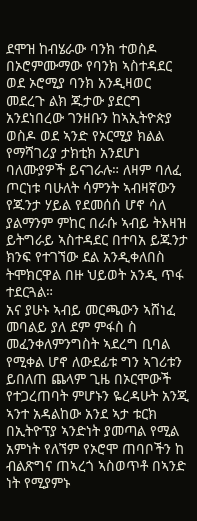ደሞዝ ከብሄራው ባንክ ተወስዶ በኦሮምሙማው የባንክ ኣስተዳደር ወደ ኦሮሚያ ባንክ አንዲዛወር መደረጉ ልክ ጁታው ያደርግ አንደነበረው ገንዘቡን ከኣኢትዮጵያ ወስዶ ወደ ኣንድ የኦርሚያ ክልል የማሻገሪያ ታክቲክ አንደሆነ ባለሙያዎች ይናገራሉ። ለዛም ባለፈ ጦርነቱ ባሁለት ሳምንት ኣብዛኛውን የጁንታ ሃይል የደመሰሰ ሆኖ ሳለ ያልማንም ምከር በራሱ ኣብይ ትእዛዝ ይትግራይ ኣስተዳደር በተባአ ይጁንታ ክንፍ የተገኘው ደል አንዲቀለበስ ትሞክርዋል በዙ ህይወት አንዲ ጥፋ ተደርጓል።
አና ያሁኑ ኣብይ መርጫውን ኣሸነፈ መባልይ ያለ ደም ምፋስ ስ መፈንቀለምንግስት ኣደረግ ቢባል የሚቀል ሆኖ ለውደፊቱ ግን ኣገሪቱን ይበለጠ ጨላም ጊዜ በኦርሞውች የተጋረጠባት ምሆኑን ዬረዳሁት አንጂ ኣንተ አዳልከው አንደ ኣታ ቱርክ በኢትዮፕያ ኣንድነት ያመጣል የሚል አምነት የለኘም የኦሮሞ ጠባቦችን ከ ብልጽግና ጠኣረጎ ኣስወጥቶ በኣንድ ነት የሚያምኑ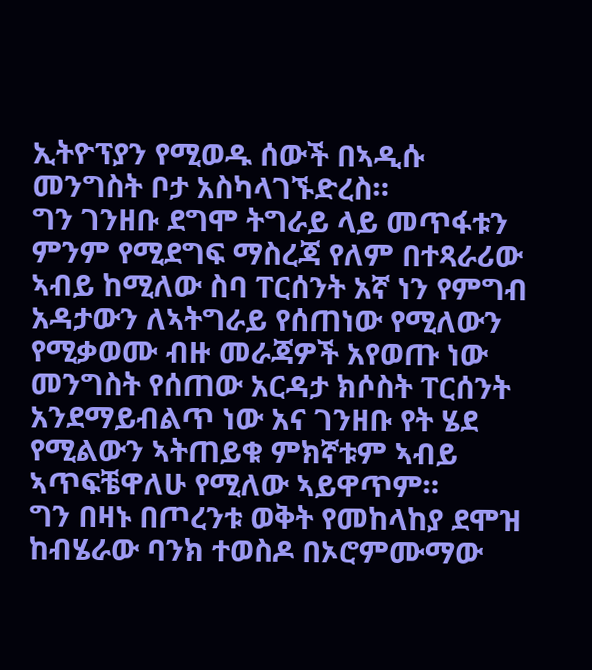ኢትዮፕያን የሚወዱ ሰውች በኣዲሱ መንግስት ቦታ አስካላገኙድረስ።
ግን ገንዘቡ ደግሞ ትግራይ ላይ መጥፋቱን ምንም የሚደግፍ ማስረጃ የለም በተጻራሪው ኣብይ ከሚለው ስባ ፐርሰንት አኛ ነን የምግብ አዳታውን ለኣትግራይ የሰጠነው የሚለውን የሚቃወሙ ብዙ መራጃዎች አየወጡ ነው መንግስት የሰጠው አርዳታ ክሶስት ፐርሰንት አንደማይብልጥ ነው አና ገንዘቡ የት ሄደ የሚልውን ኣትጠይቁ ምክኛቱም ኣብይ ኣጥፍቼዋለሁ የሚለው ኣይዋጥም።
ግን በዛኑ በጦረንቱ ወቅት የመከላከያ ደሞዝ ከብሄራው ባንክ ተወስዶ በኦሮምሙማው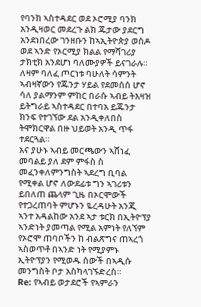የባንክ ኣስተዳደር ወደ ኦሮሚያ ባንክ አንዲዛወር መደረጉ ልክ ጁታው ያደርግ አንደነበረው ገንዘቡን ከኣኢትዮጵያ ወስዶ ወደ ኣንድ የኦርሚያ ክልል የማሻገሪያ ታክቲክ አንደሆነ ባለሙያዎች ይናገራሉ። ለዛም ባለፈ ጦርነቱ ባሁለት ሳምንት ኣብዛኛውን የጁንታ ሃይል የደመሰሰ ሆኖ ሳለ ያልማንም ምከር በራሱ ኣብይ ትእዛዝ ይትግራይ ኣስተዳደር በተባአ ይጁንታ ክንፍ የተገኘው ደል አንዲቀለበስ ትሞክርዋል በዙ ህይወት አንዲ ጥፋ ተደርጓል።
አና ያሁኑ ኣብይ መርጫውን ኣሸነፈ መባልይ ያለ ደም ምፋስ ስ መፈንቀለምንግስት ኣደረግ ቢባል የሚቀል ሆኖ ለውደፊቱ ግን ኣገሪቱን ይበለጠ ጨላም ጊዜ በኦርሞውች የተጋረጠባት ምሆኑን ዬረዳሁት አንጂ ኣንተ አዳልከው አንደ ኣታ ቱርክ በኢትዮፕያ ኣንድነት ያመጣል የሚል አምነት የለኘም የኦሮሞ ጠባቦችን ከ ብልጽግና ጠኣረጎ ኣስወጥቶ በኣንድ ነት የሚያምኑ ኢትዮፕያን የሚወዱ ሰውች በኣዲሱ መንግስት ቦታ አስካላገኙድረስ።
Re: የኣብይ ወታደሮች የኣምራን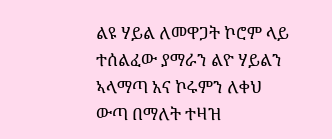ልዩ ሃይል ለመዋጋት ኮሮም ላይ ተሰልፈው ያማራን ልዮ ሃይልን ኣላማጣ አና ኮሩምን ለቀህ ውጣ በማለት ተዛዝ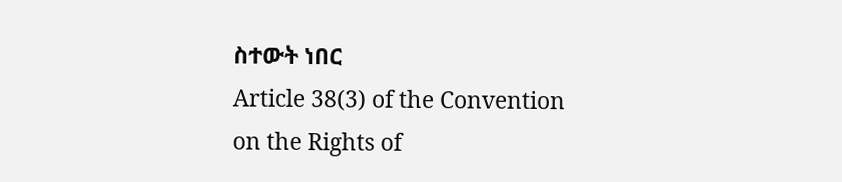ስተውት ነበር
Article 38(3) of the Convention on the Rights of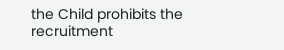the Child prohibits the recruitment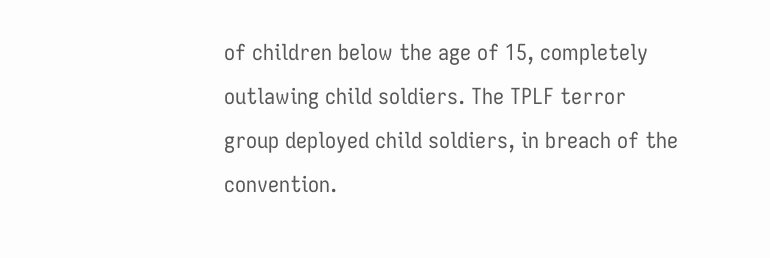of children below the age of 15, completely outlawing child soldiers. The TPLF terror group deployed child soldiers, in breach of the convention.